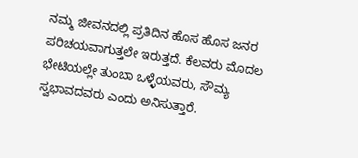ನಮ್ಮ ಜೀವನದಲ್ಲಿ ಪ್ರತಿದಿನ ಹೊಸ ಹೊಸ ಜನರ ಪರಿಚಯವಾಗುತ್ತಲೇ ಇರುತ್ತದೆ. ಕೆಲವರು ಮೊದಲ ಭೇಟಿಯಲ್ಲೇ ತುಂಬಾ ಒಳ್ಳೆಯವರು, ಸೌಮ್ಯ ಸ್ವಭಾವದವರು ಎಂದು ಅನಿಸುತ್ತಾರೆ.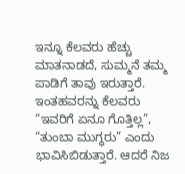ಇನ್ನೂ ಕೆಲವರು ಹೆಚ್ಚು ಮಾತನಾಡದೆ, ಸುಮ್ಮನೆ ತಮ್ಮ ಪಾಡಿಗೆ ತಾವು ಇರುತ್ತಾರೆ. ಇಂತಹವರನ್ನು ಕೆಲವರು “ಇವರಿಗೆ ಏನೂ ಗೊತ್ತಿಲ್ಲ”, “ತುಂಬಾ ಮುಗ್ಧರು” ಎಂದು ಭಾವಿಸಿಬಿಡುತ್ತಾರೆ. ಆದರೆ ನಿಜ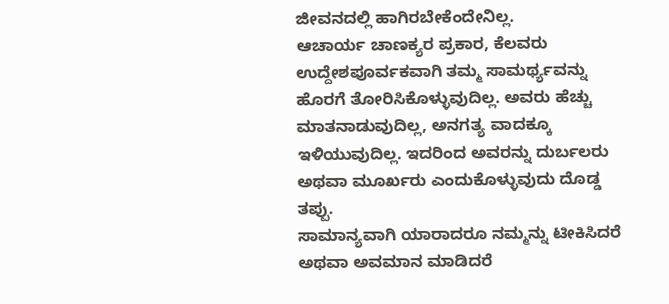ಜೀವನದಲ್ಲಿ ಹಾಗಿರಬೇಕೆಂದೇನಿಲ್ಲ.
ಆಚಾರ್ಯ ಚಾಣಕ್ಯರ ಪ್ರಕಾರ, ಕೆಲವರು ಉದ್ದೇಶಪೂರ್ವಕವಾಗಿ ತಮ್ಮ ಸಾಮರ್ಥ್ಯವನ್ನು ಹೊರಗೆ ತೋರಿಸಿಕೊಳ್ಳುವುದಿಲ್ಲ. ಅವರು ಹೆಚ್ಚು ಮಾತನಾಡುವುದಿಲ್ಲ, ಅನಗತ್ಯ ವಾದಕ್ಕೂ ಇಳಿಯುವುದಿಲ್ಲ. ಇದರಿಂದ ಅವರನ್ನು ದುರ್ಬಲರು ಅಥವಾ ಮೂರ್ಖರು ಎಂದುಕೊಳ್ಳುವುದು ದೊಡ್ಡ ತಪ್ಪು.
ಸಾಮಾನ್ಯವಾಗಿ ಯಾರಾದರೂ ನಮ್ಮನ್ನು ಟೀಕಿಸಿದರೆ ಅಥವಾ ಅವಮಾನ ಮಾಡಿದರೆ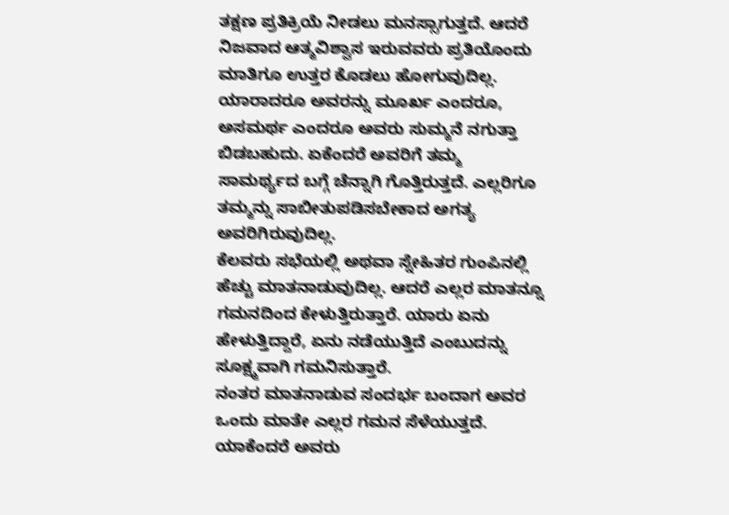ತಕ್ಷಣ ಪ್ರತಿಕ್ರಿಯೆ ನೀಡಲು ಮನಸ್ಸಾಗುತ್ತದೆ. ಆದರೆ ನಿಜವಾದ ಆತ್ಮವಿಶ್ವಾಸ ಇರುವವರು ಪ್ರತಿಯೊಂದು ಮಾತಿಗೂ ಉತ್ತರ ಕೊಡಲು ಹೋಗುವುದಿಲ್ಲ.
ಯಾರಾದರೂ ಅವರನ್ನು ಮೂರ್ಖ ಎಂದರೂ, ಅಸಮರ್ಥ ಎಂದರೂ ಅವರು ಸುಮ್ಮನೆ ನಗುತ್ತಾ ಬಿಡಬಹುದು. ಏಕೆಂದರೆ ಅವರಿಗೆ ತಮ್ಮ ಸಾಮರ್ಥ್ಯದ ಬಗ್ಗೆ ಚೆನ್ನಾಗಿ ಗೊತ್ತಿರುತ್ತದೆ. ಎಲ್ಲರಿಗೂ ತಮ್ಮನ್ನು ಸಾಬೀತುಪಡಿಸಬೇಕಾದ ಅಗತ್ಯ ಅವರಿಗಿರುವುದಿಲ್ಲ.
ಕೆಲವರು ಸಭೆಯಲ್ಲಿ ಅಥವಾ ಸ್ನೇಹಿತರ ಗುಂಪಿನಲ್ಲಿ ಹೆಚ್ಚು ಮಾತನಾಡುವುದಿಲ್ಲ. ಆದರೆ ಎಲ್ಲರ ಮಾತನ್ನೂ ಗಮನದಿಂದ ಕೇಳುತ್ತಿರುತ್ತಾರೆ. ಯಾರು ಏನು ಹೇಳುತ್ತಿದ್ದಾರೆ, ಏನು ನಡೆಯುತ್ತಿದೆ ಎಂಬುದನ್ನು ಸೂಕ್ಷ್ಮವಾಗಿ ಗಮನಿಸುತ್ತಾರೆ.
ನಂತರ ಮಾತನಾಡುವ ಸಂದರ್ಭ ಬಂದಾಗ ಅವರ ಒಂದು ಮಾತೇ ಎಲ್ಲರ ಗಮನ ಸೆಳೆಯುತ್ತದೆ. ಯಾಕೆಂದರೆ ಅವರು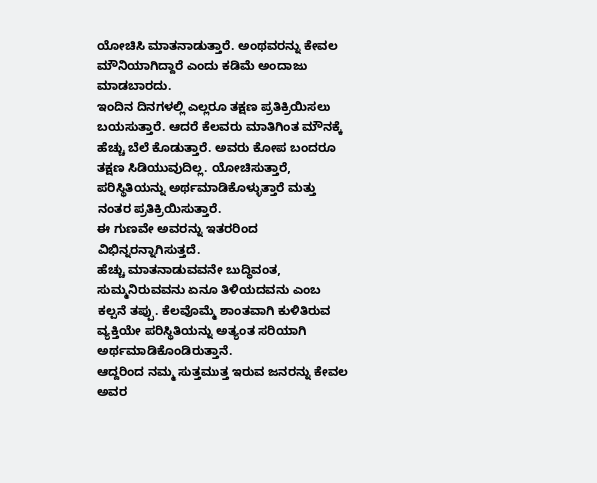ಯೋಚಿಸಿ ಮಾತನಾಡುತ್ತಾರೆ. ಅಂಥವರನ್ನು ಕೇವಲ ಮೌನಿಯಾಗಿದ್ದಾರೆ ಎಂದು ಕಡಿಮೆ ಅಂದಾಜು ಮಾಡಬಾರದು.
ಇಂದಿನ ದಿನಗಳಲ್ಲಿ ಎಲ್ಲರೂ ತಕ್ಷಣ ಪ್ರತಿಕ್ರಿಯಿಸಲು ಬಯಸುತ್ತಾರೆ. ಆದರೆ ಕೆಲವರು ಮಾತಿಗಿಂತ ಮೌನಕ್ಕೆ ಹೆಚ್ಚು ಬೆಲೆ ಕೊಡುತ್ತಾರೆ. ಅವರು ಕೋಪ ಬಂದರೂ ತಕ್ಷಣ ಸಿಡಿಯುವುದಿಲ್ಲ. ಯೋಚಿಸುತ್ತಾರೆ, ಪರಿಸ್ಥಿತಿಯನ್ನು ಅರ್ಥಮಾಡಿಕೊಳ್ಳುತ್ತಾರೆ ಮತ್ತು ನಂತರ ಪ್ರತಿಕ್ರಿಯಿಸುತ್ತಾರೆ.
ಈ ಗುಣವೇ ಅವರನ್ನು ಇತರರಿಂದ ವಿಭಿನ್ನರನ್ನಾಗಿಸುತ್ತದೆ.
ಹೆಚ್ಚು ಮಾತನಾಡುವವನೇ ಬುದ್ಧಿವಂತ, ಸುಮ್ಮನಿರುವವನು ಏನೂ ತಿಳಿಯದವನು ಎಂಬ ಕಲ್ಪನೆ ತಪ್ಪು. ಕೆಲವೊಮ್ಮೆ ಶಾಂತವಾಗಿ ಕುಳಿತಿರುವ ವ್ಯಕ್ತಿಯೇ ಪರಿಸ್ಥಿತಿಯನ್ನು ಅತ್ಯಂತ ಸರಿಯಾಗಿ ಅರ್ಥಮಾಡಿಕೊಂಡಿರುತ್ತಾನೆ.
ಆದ್ದರಿಂದ ನಮ್ಮ ಸುತ್ತಮುತ್ತ ಇರುವ ಜನರನ್ನು ಕೇವಲ ಅವರ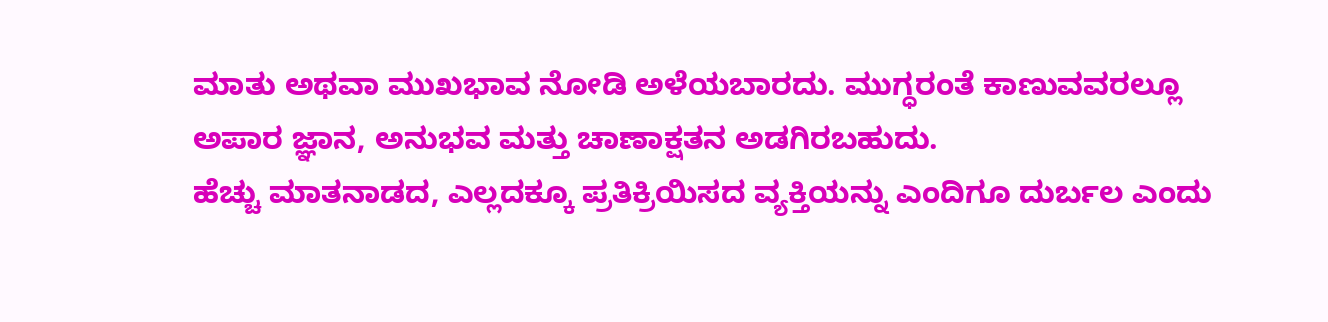ಮಾತು ಅಥವಾ ಮುಖಭಾವ ನೋಡಿ ಅಳೆಯಬಾರದು. ಮುಗ್ಧರಂತೆ ಕಾಣುವವರಲ್ಲೂ ಅಪಾರ ಜ್ಞಾನ, ಅನುಭವ ಮತ್ತು ಚಾಣಾಕ್ಷತನ ಅಡಗಿರಬಹುದು.
ಹೆಚ್ಚು ಮಾತನಾಡದ, ಎಲ್ಲದಕ್ಕೂ ಪ್ರತಿಕ್ರಿಯಿಸದ ವ್ಯಕ್ತಿಯನ್ನು ಎಂದಿಗೂ ದುರ್ಬಲ ಎಂದು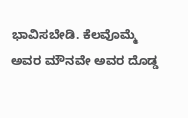ಭಾವಿಸಬೇಡಿ. ಕೆಲವೊಮ್ಮೆ ಅವರ ಮೌನವೇ ಅವರ ದೊಡ್ಡ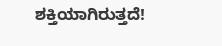ಶಕ್ತಿಯಾಗಿರುತ್ತದೆ!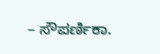– ಸೌಪರ್ಣಿಕಾ.